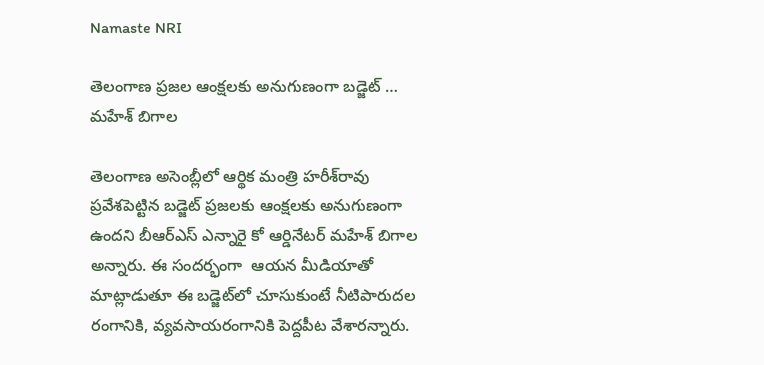Namaste NRI

తెలంగాణ ప్రజల ఆంక్షలకు అనుగుణంగా బడ్జెట్‌ … మహేశ్ బిగాల

తెలంగాణ అసెంబ్లీలో ఆర్థిక మంత్రి హరీశ్‌రావు ప్రవేశపెట్టిన బడ్జెట్‌ ప్రజలకు ఆంక్షలకు అనుగుణంగా ఉందని బీఆర్‌ఎస్‌ ఎన్నారై కో ఆర్డినేటర్‌ మహేశ్ బిగాల అన్నారు. ఈ సందర్భంగా  ఆయన మీడియాతో మాట్లాడుతూ ఈ బడ్జెట్‌లో చూసుకుంటే నీటిపారుదల రంగానికి, వ్యవసాయరంగానికి పెద్దపీట వేశారన్నారు.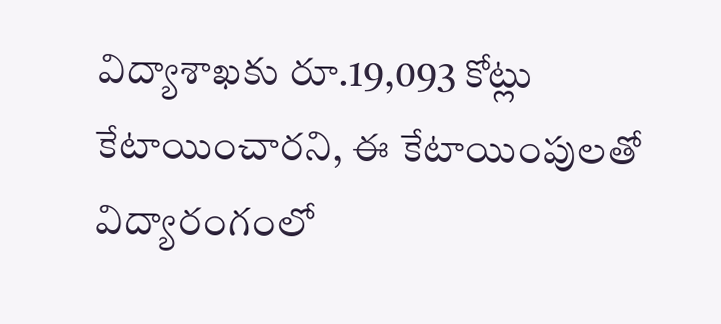విద్యాశాఖ‌కు రూ.19,093 కోట్లు కేటాయించారని, ఈ కేటాయింపులతో విద్యారంగంలో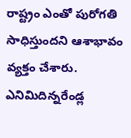రాష్ట్రం ఎంతో పురోగతి సాధిస్తుందని ఆశాభావం వ్యక్తం చేశారు. ఎనిమిదిన్నరేండ్ల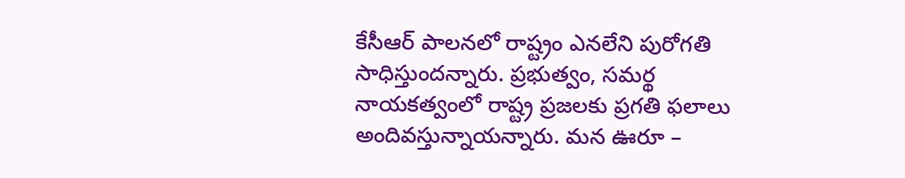కేసీఆర్ పాలనలో రాష్ట్రం ఎనలేని పురోగతి సాధిస్తుందన్నారు. ప్రభుత్వం, సమర్థ నాయకత్వంలో రాష్ట్ర ప్రజలకు ప్రగతి ఫలాలు అందివస్తున్నాయన్నారు. మన ఊరూ –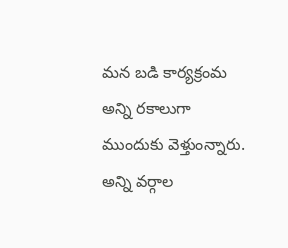మన బడి కార్యక్రంమ అన్ని రకాలుగా ముందుకు వెళ్తుంన్నారు. అన్ని వ‌ర్గాల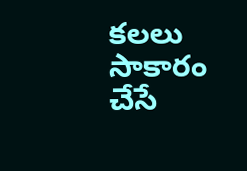క‌ల‌లు సాకారం చేసే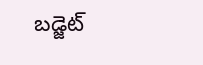బడ్జెట్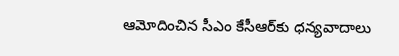ఆమోదించిన సీఎం కేసీఆర్‌కు ధన్యవాదాలు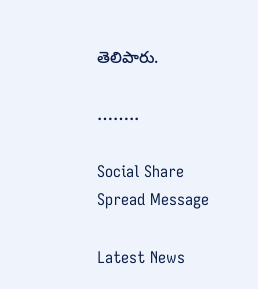తెలిపారు.

……..

Social Share Spread Message

Latest News